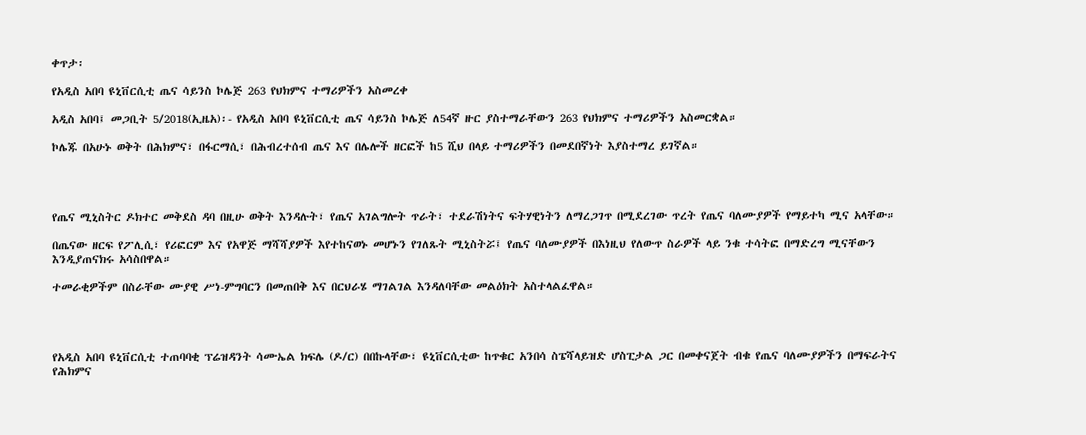ቀጥታ፡

የአዲስ አበባ ዩኒቨርሲቲ ጤና ሳይንስ ኮሌጅ 263 የህክምና ተማሪዎችን አስመረቀ

አዲስ አበባ፤ መጋቢት 5/2018(ኢዜአ)፡- የአዲስ አበባ ዩኒቨርሲቲ ጤና ሳይንስ ኮሌጅ ለ54ኛ ዙር ያስተማራቸውን 263 የህክምና ተማሪዎችን አስመርቋል።

ኮሌጁ በአሁኑ ወቅት በሕክምና፣ በፋርማሲ፣ በሕብረተሰብ ጤና እና በሌሎች ዘርፎች ከ5 ሺህ በላይ ተማሪዎችን በመደበኛነት እያስተማረ ይገኛል።




የጤና ሚኒስትር ዶክተር መቅደስ ዳባ በዚሁ ወቅት እንዳሉት፣ የጤና አገልግሎት ጥራት፣ ተደራሽነትና ፍትሃዊነትን ለማረጋገጥ በሚደረገው ጥረት የጤና ባለሙያዎች የማይተካ ሚና አላቸው።

በጤናው ዘርፍ የፖሊሲ፣ የሪፎርም እና የአዋጅ ማሻሻያዎች እየተከናወኑ መሆኑን የገለጹት ሚኒስትሯ፤ የጤና ባለሙያዎች በእነዚህ የለውጥ ስራዎች ላይ ንቁ ተሳትፎ በማድረግ ሚናቸውን እንዲያጠናክሩ አሳስበዋል።

ተመራቂዎችም በስራቸው ሙያዊ ሥነ-ምግባርን በመጠበቅ እና በርህራሄ ማገልገል እንዳለባቸው መልዕክት አስተላልፈዋል።




የአዲስ አበባ ዩኒቨርሲቲ ተጠባባቂ ፕሬዝዳንት ሳሙኤል ክፍሌ (ዶ/ር) በበኩላቸው፣ ዩኒቨርሲቲው ከጥቁር አንበሳ ስፔሻላይዝድ ሆስፒታል ጋር በመቀናጀት ብቁ የጤና ባለሙያዎችን በማፍራትና የሕክምና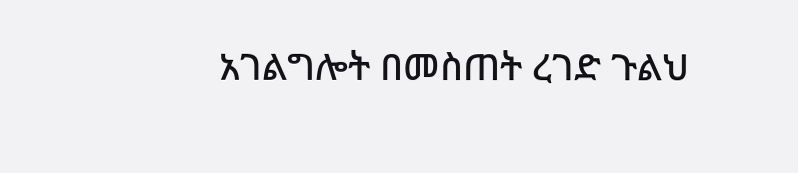አገልግሎት በመስጠት ረገድ ጉልህ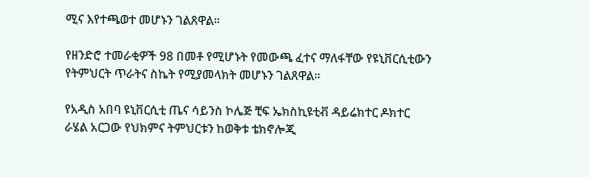ሚና እየተጫወተ መሆኑን ገልጸዋል።

የዘንድሮ ተመራቂዎች 98 በመቶ የሚሆኑት የመውጫ ፈተና ማለፋቸው የዩኒቨርሲቲውን የትምህርት ጥራትና ስኬት የሚያመላክት መሆኑን ገልጸዋል።

የአዲስ አበባ ዩኒቨርሲቲ ጤና ሳይንስ ኮሌጅ ቺፍ ኤክስኪዩቲቭ ዳይሬክተር ዶክተር ራሄል አርጋው የህክምና ትምህርቱን ከወቅቱ ቴክኖሎጂ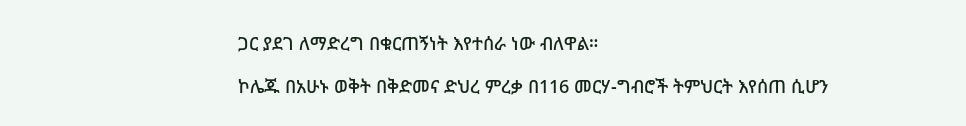ጋር ያደገ ለማድረግ በቁርጠኝነት እየተሰራ ነው ብለዋል።

ኮሌጁ በአሁኑ ወቅት በቅድመና ድህረ ምረቃ በ116 መርሃ-ግብሮች ትምህርት እየሰጠ ሲሆን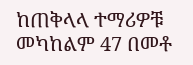ከጠቅላላ ተማሪዎቹ መካከልም 47 በመቶ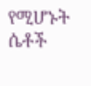የሚሆኑት ሴቶች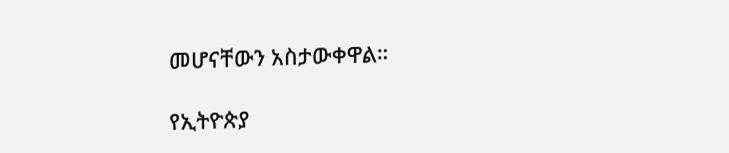መሆናቸውን አስታውቀዋል።

የኢትዮጵያ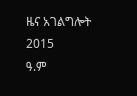ዜና አገልግሎት
2015
ዓ.ም